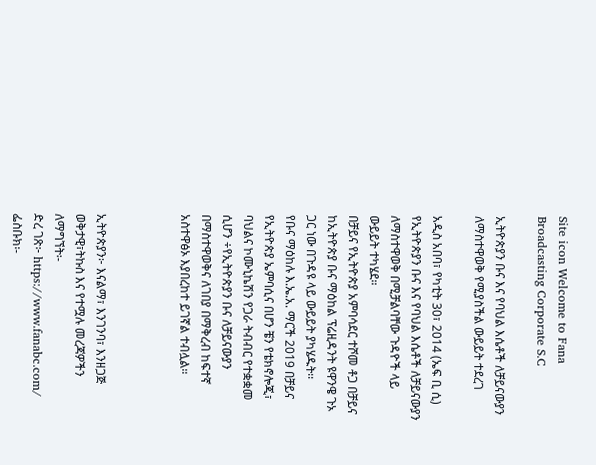Site icon Welcome to Fana Broadcasting Corporate S.C

ኢትዮጵያን ቡና እና የባህል እሴቶች ለቻይናውያን ለማስተዋወቅ የሚያስችል ውይይት ተደረገ

አዲስ አበባ፣ የካቲት 30፣ 2014 (ኤፍ ቢ ሲ) የኢትዮጵያን ቡና እና የባህል እሴቶች ለቻይናውያን ለማስተዋወቅ በሚቻልባቸው ጉዳዮች ላይ ውይይት ተካሄደ።
በቻይና የኢትዮጵያ አምባሳደር ተሾመ ቶጋ በቻይና ከኢትዮጵያ ቡና ማዕከል ፕሬዚዳንት ዩዋንዌ ጉኦ ጋር ነው በጉዳዩ ላይ ውይይት ያካሄዱት፡፡
የቡና ማዕከሉ እ.ኤ.አ. ማርች 2019 በቻይና የኢትዮጵያ ኤምባሲና በሆን ቼን የቴክኖሎጂ፣ ባህልና ኮሙኒኬሽን የጋራ ትብብር የተቋቋመ ሲሆን ÷የኢትዮጵያን ቡና ለቻይናውያን በማስተዋወቅና ለገበያ በማቅረብ ከፍተኛ አስተዋፅኦ እያበረከተ ይገኛል ተብሏል።



ኢትዮጵያን፦ እናልማ፣ እንገንባ፣ እንዘጋጅ
ወቅታዊ፣ትኩስ እና የተሟሉ መረጃዎችን ለማግኘት፡-
ድረ ገጽ፦ https://www.fanabc.com/
ፌስቡክ፡-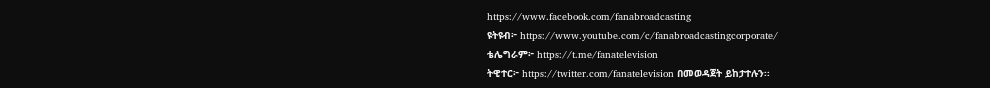https://www.facebook.com/fanabroadcasting
ዩትዩብ፦ https://www.youtube.com/c/fanabroadcastingcorporate/
ቴሌግራም፦ https://t.me/fanatelevision
ትዊተር፦ https://twitter.com/fanatelevision በመወዳጀት ይከታተሉን፡፡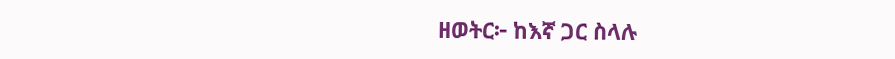ዘወትር፦ ከእኛ ጋር ስላሉ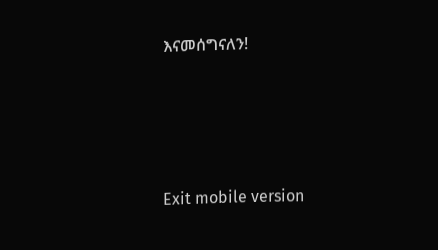እናመሰግናለን!





Exit mobile version